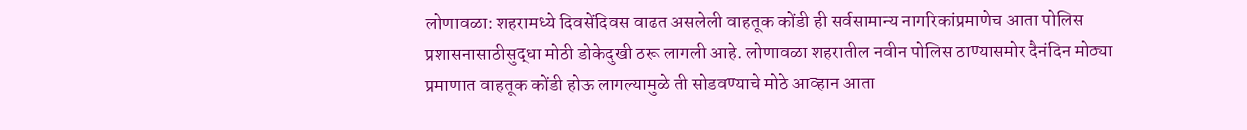लोणावळा: शहरामध्ये दिवसेंदिवस वाढत असलेली वाहतूक कोंडी ही सर्वसामान्य नागरिकांप्रमाणेच आता पोलिस प्रशासनासाठीसुद्धा मोठी डोकेदुखी ठरू लागली आहे. लोणावळा शहरातील नवीन पोलिस ठाण्यासमोर दैनंदिन मोठ्या प्रमाणात वाहतूक कोंडी होऊ लागल्यामुळे ती सोडवण्याचे मोठे आव्हान आता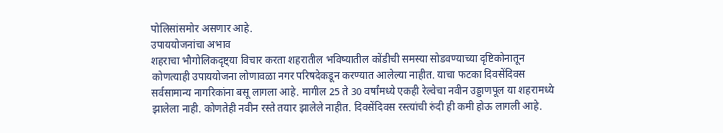पोलिसांसमोर असणार आहे.
उपाययोजनांचा अभाव
शहराचा भौगोलिकदृष्ट्या विचार करता शहरातील भविष्यातील कोंडीची समस्या सोडवण्याच्या दृष्टिकोनातून कोणत्याही उपाययोजना लोणावळा नगर परिषदेकडून करण्यात आलेल्या नाहीत. याचा फटका दिवसेंदिवस सर्वसामान्य नागरिकांना बसू लागला आहे. मागील 25 ते 30 वर्षांमध्ये एकही रेल्वेचा नवीन उड्डाणपूल या शहरामध्ये झालेला नाही. कोणतेही नवीन रस्ते तयार झालेले नाहीत. दिवसेंदिवस रस्त्यांची रुंदी ही कमी होऊ लागली आहे.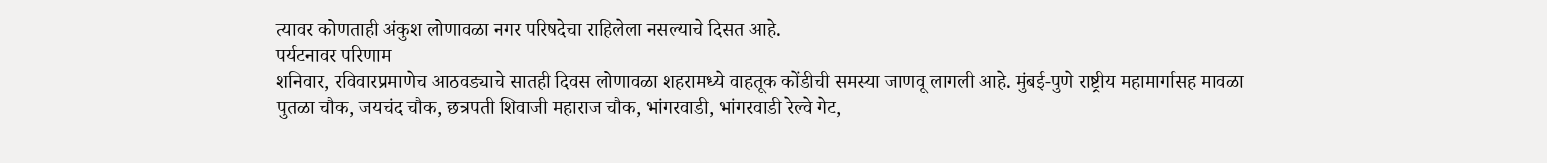त्यावर कोणताही अंकुश लोणावळा नगर परिषदेचा राहिलेला नसल्याचे दिसत आहे.
पर्यटनावर परिणाम
शनिवार, रविवारप्रमाणेच आठवड्याचे सातही दिवस लोणावळा शहरामध्ये वाहतूक कोंडीची समस्या जाणवू लागली आहे. मुंबई-पुणे राष्ट्रीय महामार्गासह मावळा पुतळा चौक, जयचंद चौक, छत्रपती शिवाजी महाराज चौक, भांगरवाडी, भांगरवाडी रेल्वे गेट,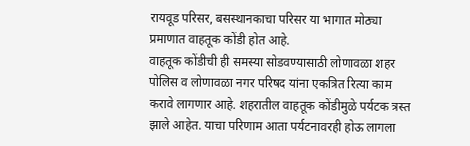रायवूड परिसर, बसस्थानकाचा परिसर या भागात मोठ्या प्रमाणात वाहतूक कोंडी होत आहे.
वाहतूक कोंडीची ही समस्या सोडवण्यासाठी लोणावळा शहर पोलिस व लोणावळा नगर परिषद यांना एकत्रित रित्या काम करावे लागणार आहे. शहरातील वाहतूक कोंडीमुळे पर्यटक त्रस्त झाले आहेत. याचा परिणाम आता पर्यटनावरही होऊ लागला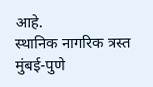आहे.
स्थानिक नागरिक त्रस्त
मुंबई-पुणे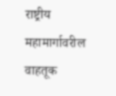राष्ट्रीय महामार्गावरील वाहतूक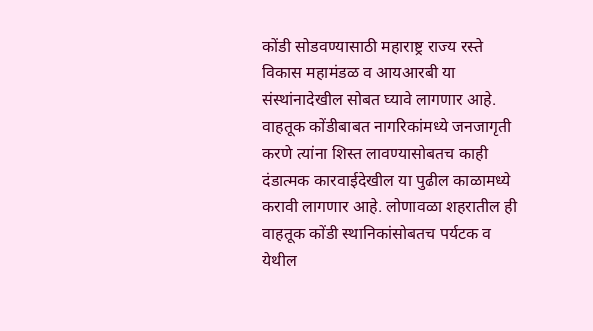कोंडी सोडवण्यासाठी महाराष्ट्र राज्य रस्ते विकास महामंडळ व आयआरबी या संस्थांनादेखील सोबत घ्यावे लागणार आहे. वाहतूक कोंडीबाबत नागरिकांमध्ये जनजागृती करणे त्यांना शिस्त लावण्यासोबतच काही दंडात्मक कारवाईदेखील या पुढील काळामध्ये करावी लागणार आहे. लोणावळा शहरातील ही वाहतूक कोंडी स्थानिकांसोबतच पर्यटक व येथील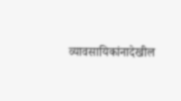व्यावसायिकांनादेखील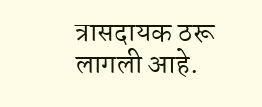त्रासदायक ठरू लागली आहे.